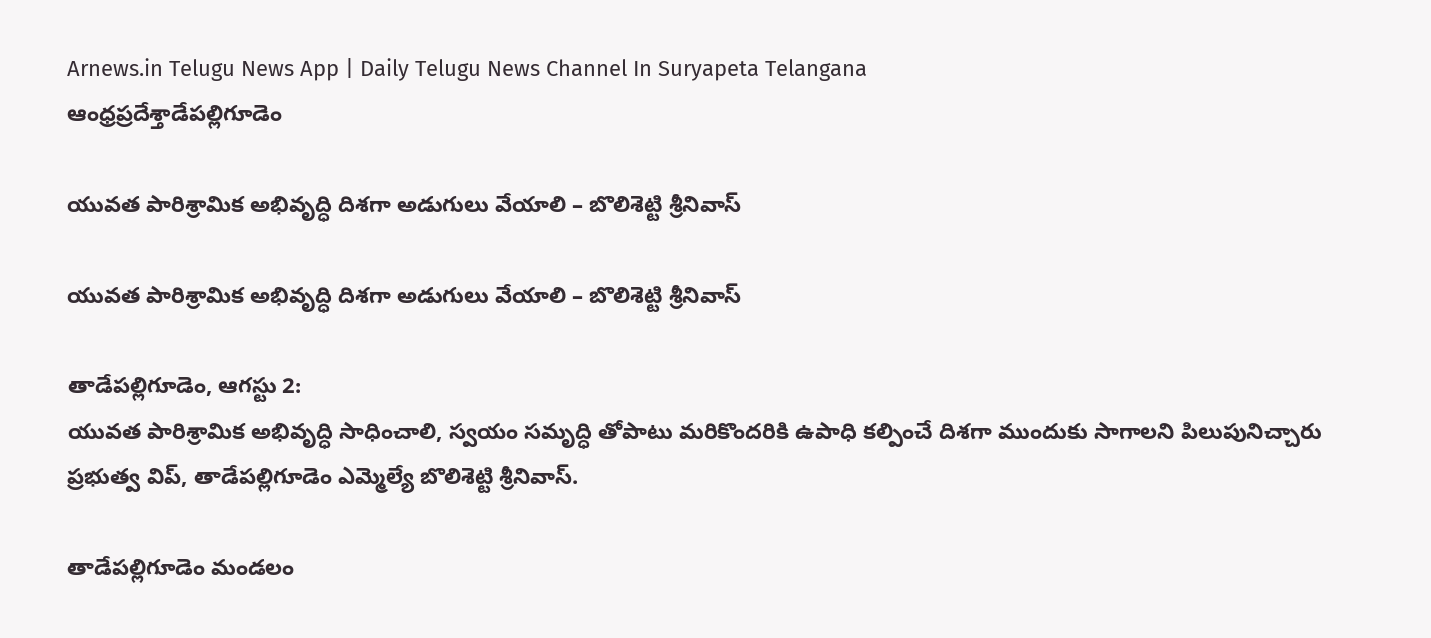Arnews.in Telugu News App | Daily Telugu News Channel In Suryapeta Telangana
ఆంధ్రప్రదేశ్తాడేపల్లిగూడెం

యువత పారిశ్రామిక అభివృద్ధి దిశగా అడుగులు వేయాలి – బొలిశెట్టి శ్రీనివాస్

యువత పారిశ్రామిక అభివృద్ధి దిశగా అడుగులు వేయాలి – బొలిశెట్టి శ్రీనివాస్

తాడేపల్లిగూడెం, ఆగస్టు 2:
యువత పారిశ్రామిక అభివృద్ధి సాధించాలి, స్వయం సమృద్ధి తోపాటు మరికొందరికి ఉపాధి కల్పించే దిశగా ముందుకు సాగాలని పిలుపునిచ్చారు ప్రభుత్వ విప్, తాడేపల్లిగూడెం ఎమ్మెల్యే బొలిశెట్టి శ్రీనివాస్.

తాడేపల్లిగూడెం మండలం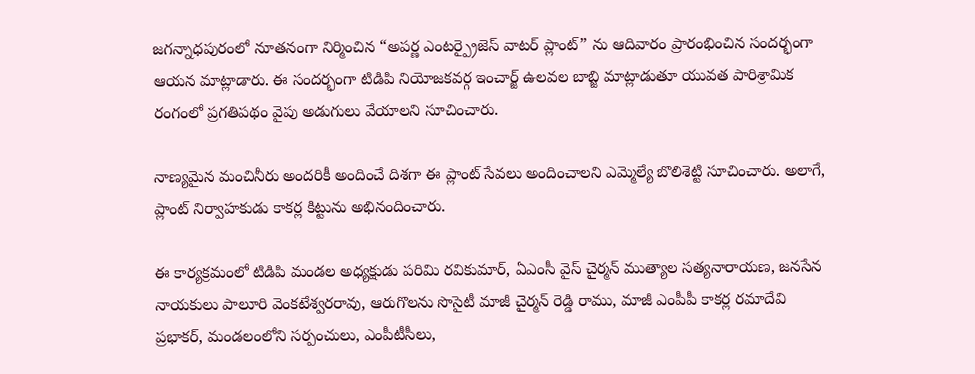జగన్నాధపురంలో నూతనంగా నిర్మించిన “అపర్ణ ఎంటర్ప్రైజెస్ వాటర్ ప్లాంట్” ను ఆదివారం ప్రారంభించిన సందర్భంగా ఆయన మాట్లాడారు. ఈ సందర్భంగా టిడిపి నియోజకవర్గ ఇంచార్జ్ ఉలవల బాబ్జి మాట్లాడుతూ యువత పారిశ్రామిక రంగంలో ప్రగతిపథం వైపు అడుగులు వేయాలని సూచించారు.

నాణ్యమైన మంచినీరు అందరికీ అందించే దిశగా ఈ ప్లాంట్ సేవలు అందించాలని ఎమ్మెల్యే బొలిశెట్టి సూచించారు. అలాగే, ప్లాంట్ నిర్వాహకుడు కాకర్ల కిట్టును అభినందించారు.

ఈ కార్యక్రమంలో టిడిపి మండల అధ్యక్షుడు పరిమి రవికుమార్, ఏఎంసీ వైస్ చైర్మన్ ముత్యాల సత్యనారాయణ, జనసేన నాయకులు పాలూరి వెంకటేశ్వరరావు, ఆరుగొలను సొసైటీ మాజీ చైర్మన్ రెడ్డి రాము, మాజీ ఎంపీపీ కాకర్ల రమాదేవి ప్రభాకర్, మండలంలోని సర్పంచులు, ఎంపీటీసీలు,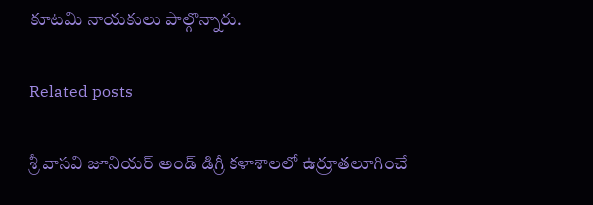కూటమి నాయకులు పాల్గొన్నారు.

Related posts

శ్రీ వాసవి జూనియర్ అండ్ డిగ్రీ కళాశాలలో ఉర్రూతలూగించే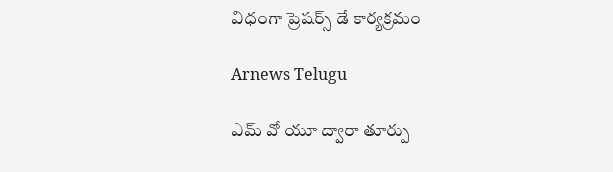విధంగా ప్రెషర్స్ డే కార్యక్రమం

Arnews Telugu

ఎమ్ వో యూ ద్వారా తూర్పు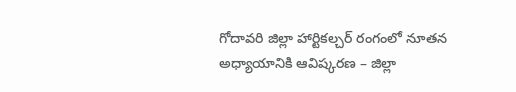గోదావరి జిల్లా హార్టికల్చర్ రంగంలో నూతన అధ్యాయానికి ఆవిష్కరణ – జిల్లా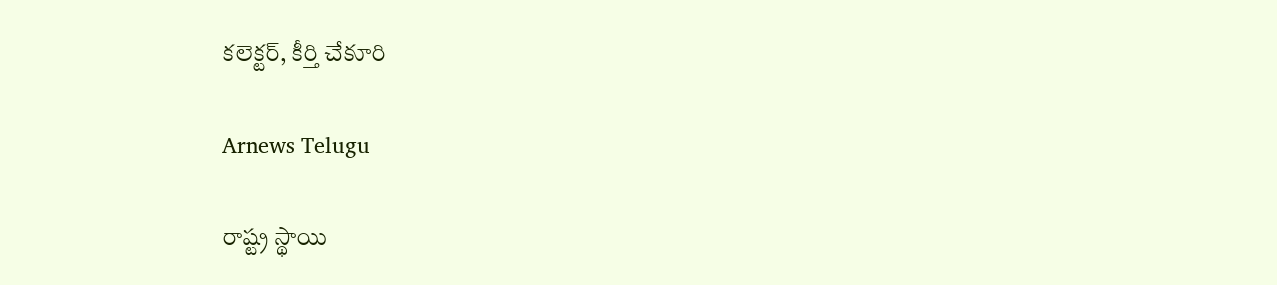కలెక్టర్, కీర్తి చేకూరి

Arnews Telugu

రాష్ట్ర స్థాయి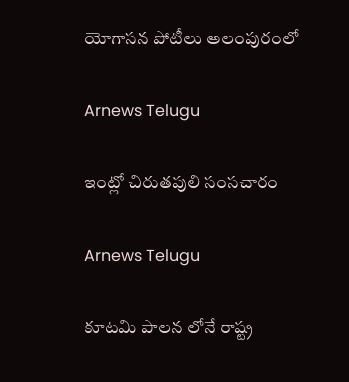యోగాసన పోటీలు అలంపురంలో

Arnews Telugu

ఇంట్లో చిరుతపులి సంసచారం

Arnews Telugu

కూటమి పాలన లోనే రాష్ట్ర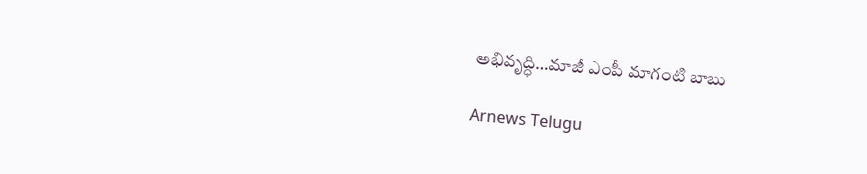అభివృద్ధి…మాజీ ఎంపీ మాగంటి బాబు

Arnews Telugu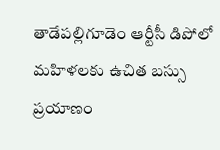తాడేపల్లిగూడెం ఆర్టీసీ డిపోలో మహిళలకు ఉచిత బస్సు ప్రయాణం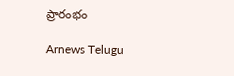ప్రారంభం

Arnews Telugu